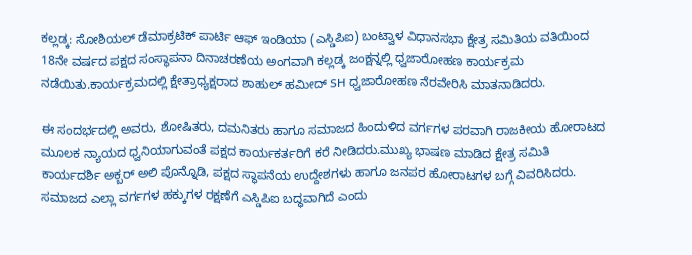ಕಲ್ಲಡ್ಕ: ಸೋಶಿಯಲ್ ಡೆಮಾಕ್ರಟಿಕ್ ಪಾರ್ಟಿ ಆಫ್ ಇಂಡಿಯಾ (ಎಸ್ಡಿಪಿಐ) ಬಂಟ್ವಾಳ ವಿಧಾನಸಭಾ ಕ್ಷೇತ್ರ ಸಮಿತಿಯ ವತಿಯಿಂದ 18ನೇ ವರ್ಷದ ಪಕ್ಷದ ಸಂಸ್ಥಾಪನಾ ದಿನಾಚರಣೆಯ ಅಂಗವಾಗಿ ಕಲ್ಲಡ್ಕ ಜಂಕ್ಷನ್ನಲ್ಲಿ ಧ್ವಜಾರೋಹಣ ಕಾರ್ಯಕ್ರಮ ನಡೆಯಿತು.ಕಾರ್ಯಕ್ರಮದಲ್ಲಿ ಕ್ಷೇತ್ರಾಧ್ಯಕ್ಷರಾದ ಶಾಹುಲ್ ಹಮೀದ್ SH ಧ್ವಜಾರೋಹಣ ನೆರವೇರಿಸಿ ಮಾತನಾಡಿದರು.

ಈ ಸಂದರ್ಭದಲ್ಲಿ ಅವರು, ಶೋಷಿತರು, ದಮನಿತರು ಹಾಗೂ ಸಮಾಜದ ಹಿಂದುಳಿದ ವರ್ಗಗಳ ಪರವಾಗಿ ರಾಜಕೀಯ ಹೋರಾಟದ ಮೂಲಕ ನ್ಯಾಯದ ಧ್ವನಿಯಾಗುವಂತೆ ಪಕ್ಷದ ಕಾರ್ಯಕರ್ತರಿಗೆ ಕರೆ ನೀಡಿದರು.ಮುಖ್ಯ ಭಾಷಣ ಮಾಡಿದ ಕ್ಷೇತ್ರ ಸಮಿತಿ ಕಾರ್ಯದರ್ಶಿ ಅಕ್ಬರ್ ಅಲಿ ಪೊನ್ನೊಡಿ, ಪಕ್ಷದ ಸ್ಥಾಪನೆಯ ಉದ್ದೇಶಗಳು ಹಾಗೂ ಜನಪರ ಹೋರಾಟಗಳ ಬಗ್ಗೆ ವಿವರಿಸಿದರು. ಸಮಾಜದ ಎಲ್ಲಾ ವರ್ಗಗಳ ಹಕ್ಕುಗಳ ರಕ್ಷಣೆಗೆ ಎಸ್ಡಿಪಿಐ ಬದ್ಧವಾಗಿದೆ ಎಂದು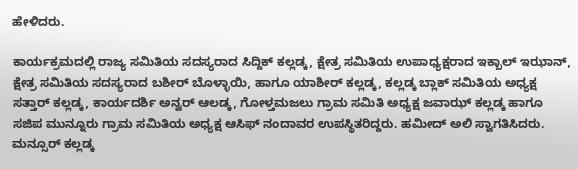ಹೇಳಿದರು.

ಕಾರ್ಯಕ್ರಮದಲ್ಲಿ ರಾಜ್ಯ ಸಮಿತಿಯ ಸದಸ್ಯರಾದ ಸಿದ್ದಿಕ್ ಕಲ್ಲಡ್ಕ, ಕ್ಷೇತ್ರ ಸಮಿತಿಯ ಉಪಾಧ್ಯಕ್ಷರಾದ ಇಕ್ಬಾಲ್ ಇಝಾನ್, ಕ್ಷೇತ್ರ ಸಮಿತಿಯ ಸದಸ್ಯರಾದ ಬಶೀರ್ ಬೊಳ್ಳಾಯಿ, ಹಾಗೂ ಯಾಶೀರ್ ಕಲ್ಲಡ್ಕ, ಕಲ್ಲಡ್ಕ ಬ್ಲಾಕ್ ಸಮಿತಿಯ ಅಧ್ಯಕ್ಷ ಸತ್ತಾರ್ ಕಲ್ಲಡ್ಕ, ಕಾರ್ಯದರ್ಶಿ ಅನ್ವರ್ ಆಲಡ್ಕ, ಗೋಳ್ತಮಜಲು ಗ್ರಾಮ ಸಮಿತಿ ಅಧ್ಯಕ್ಷ ಜವಾಝ್ ಕಲ್ಲಡ್ಕ ಹಾಗೂ ಸಜಿಪ ಮುನ್ನೂರು ಗ್ರಾಮ ಸಮಿತಿಯ ಅಧ್ಯಕ್ಷ ಆಸಿಫ್ ನಂದಾವರ ಉಪಸ್ಥಿತರಿದ್ದರು. ಹಮೀದ್ ಅಲಿ ಸ್ವಾಗತಿಸಿದರು. ಮನ್ಸೂರ್ ಕಲ್ಲಡ್ಕ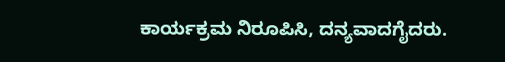ಕಾರ್ಯಕ್ರಮ ನಿರೂಪಿಸಿ, ದನ್ಯವಾದಗೈದರು.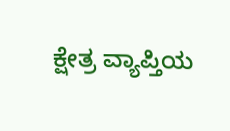ಕ್ಷೇತ್ರ ವ್ಯಾಪ್ತಿಯ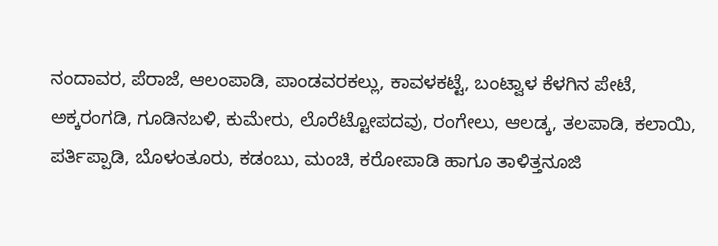ನಂದಾವರ, ಪೆರಾಜೆ, ಆಲಂಪಾಡಿ, ಪಾಂಡವರಕಲ್ಲು, ಕಾವಳಕಟ್ಟೆ, ಬಂಟ್ವಾಳ ಕೆಳಗಿನ ಪೇಟೆ, ಅಕ್ಕರಂಗಡಿ, ಗೂಡಿನಬಳಿ, ಕುಮೇರು, ಲೊರೆಟ್ಟೋಪದವು, ರಂಗೇಲು, ಆಲಡ್ಕ, ತಲಪಾಡಿ, ಕಲಾಯಿ, ಪರ್ತಿಪ್ಪಾಡಿ, ಬೊಳಂತೂರು, ಕಡಂಬು, ಮಂಚಿ, ಕರೋಪಾಡಿ ಹಾಗೂ ತಾಳಿತ್ತನೂಜಿ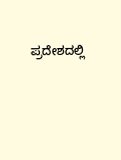ಪ್ರದೇಶದಲ್ಲಿ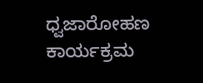ಧ್ವಜಾರೋಹಣ ಕಾರ್ಯಕ್ರಮ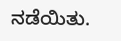ನಡೆಯಿತು.